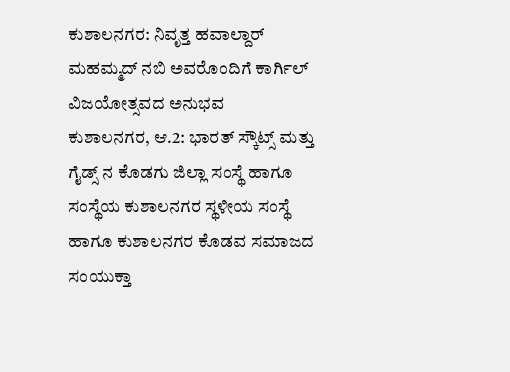ಕುಶಾಲನಗರ: ನಿವೃತ್ತ ಹವಾಲ್ದಾರ್ ಮಹಮ್ಮದ್ ನಬಿ ಅವರೊಂದಿಗೆ ಕಾರ್ಗಿಲ್ ವಿಜಯೋತ್ಸವದ ಅನುಭವ
ಕುಶಾಲನಗರ, ಆ.2: ಭಾರತ್ ಸ್ಕೌಟ್ಸ್ ಮತ್ತು ಗೈಡ್ಸ್ ನ ಕೊಡಗು ಜಿಲ್ಲಾ ಸಂಸ್ಥೆ ಹಾಗೂ ಸಂಸ್ಥೆಯ ಕುಶಾಲನಗರ ಸ್ಥಳೀಯ ಸಂಸ್ಥೆ ಹಾಗೂ ಕುಶಾಲನಗರ ಕೊಡವ ಸಮಾಜದ ಸಂಯುಕ್ತಾ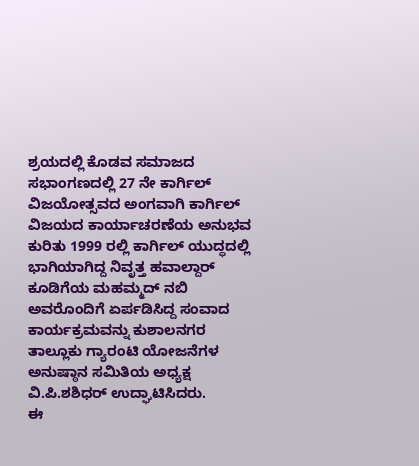ಶ್ರಯದಲ್ಲಿ ಕೊಡವ ಸಮಾಜದ ಸಭಾಂಗಣದಲ್ಲಿ 27 ನೇ ಕಾರ್ಗಿಲ್ ವಿಜಯೋತ್ಸವದ ಅಂಗವಾಗಿ ಕಾರ್ಗಿಲ್ ವಿಜಯದ ಕಾರ್ಯಾಚರಣೆಯ ಅನುಭವ ಕುರಿತು 1999 ರಲ್ಲಿ ಕಾರ್ಗಿಲ್ ಯುದ್ಧದಲ್ಲಿ ಭಾಗಿಯಾಗಿದ್ದ ನಿವೃತ್ತ ಹವಾಲ್ದಾರ್ ಕೂಡಿಗೆಯ ಮಹಮ್ಮದ್ ನಬಿ ಅವರೊಂದಿಗೆ ಏರ್ಪಡಿಸಿದ್ದ ಸಂವಾದ ಕಾರ್ಯಕ್ರಮವನ್ನು ಕುಶಾಲನಗರ ತಾಲ್ಲೂಕು ಗ್ಯಾರಂಟಿ ಯೋಜನೆಗಳ ಅನುಷ್ಠಾನ ಸಮಿತಿಯ ಅಧ್ಯಕ್ಷ ವಿ.ಪಿ.ಶಶಿಧರ್ ಉದ್ಘಾಟಿಸಿದರು.
ಈ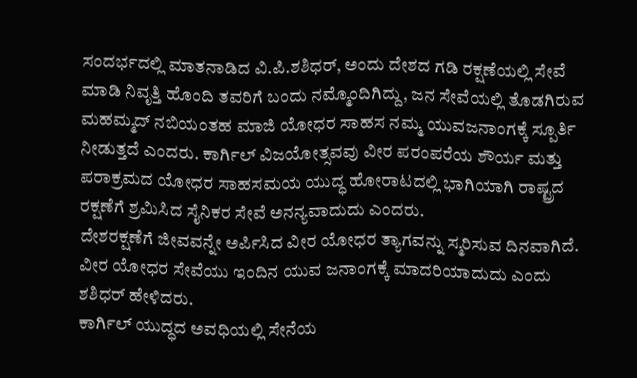ಸಂದರ್ಭದಲ್ಲಿ ಮಾತನಾಡಿದ ವಿ.ಪಿ.ಶಶಿಧರ್, ಅಂದು ದೇಶದ ಗಡಿ ರಕ್ಷಣೆಯಲ್ಲಿ ಸೇವೆ ಮಾಡಿ ನಿವೃತ್ತಿ ಹೊಂದಿ ತವರಿಗೆ ಬಂದು ನಮ್ಮೊಂದಿಗಿದ್ದು, ಜನ ಸೇವೆಯಲ್ಲಿ ತೊಡಗಿರುವ ಮಹಮ್ಮದ್ ನಬಿಯಂತಹ ಮಾಜಿ ಯೋಧರ ಸಾಹಸ ನಮ್ಮ ಯುವಜನಾಂಗಕ್ಕೆ ಸ್ಪೂರ್ತಿ ನೀಡುತ್ತದೆ ಎಂದರು. ಕಾರ್ಗಿಲ್ ವಿಜಯೋತ್ಸವವು ವೀರ ಪರಂಪರೆಯ ಶೌರ್ಯ ಮತ್ತು ಪರಾಕ್ರಮದ ಯೋಧರ ಸಾಹಸಮಯ ಯುದ್ಧ ಹೋರಾಟದಲ್ಲಿ ಭಾಗಿಯಾಗಿ ರಾಷ್ಟ್ರದ ರಕ್ಷಣೆಗೆ ಶ್ರಮಿಸಿದ ಸೈನಿಕರ ಸೇವೆ ಅನನ್ಯವಾದುದು ಎಂದರು.
ದೇಶರಕ್ಷಣೆಗೆ ಜೀವವನ್ನೇ ಅರ್ಪಿಸಿದ ವೀರ ಯೋಧರ ತ್ಯಾಗವನ್ನು ಸ್ಮರಿಸುವ ದಿನವಾಗಿದೆ. ವೀರ ಯೋಧರ ಸೇವೆಯು ಇಂದಿನ ಯುವ ಜನಾಂಗಕ್ಕೆ ಮಾದರಿಯಾದುದು ಎಂದು ಶಶಿಧರ್ ಹೇಳಿದರು.
ಕಾರ್ಗಿಲ್ ಯುದ್ಧದ ಅವಧಿಯಲ್ಲಿ ಸೇನೆಯ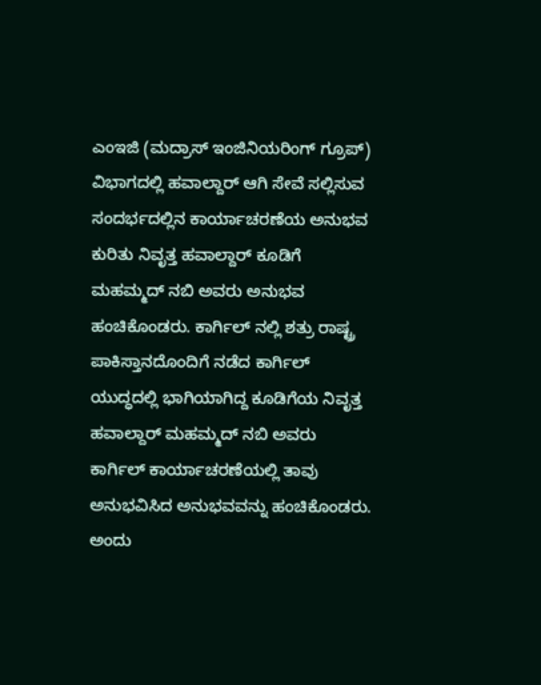ಎಂಇಜಿ (ಮದ್ರಾಸ್ ಇಂಜಿನಿಯರಿಂಗ್ ಗ್ರೂಪ್) ವಿಭಾಗದಲ್ಲಿ ಹವಾಲ್ದಾರ್ ಆಗಿ ಸೇವೆ ಸಲ್ಲಿಸುವ ಸಂದರ್ಭದಲ್ಲಿನ ಕಾರ್ಯಾಚರಣೆಯ ಅನುಭವ ಕುರಿತು ನಿವೃತ್ತ ಹವಾಲ್ದಾರ್ ಕೂಡಿಗೆ ಮಹಮ್ಮದ್ ನಬಿ ಅವರು ಅನುಭವ ಹಂಚಿಕೊಂಡರು. ಕಾರ್ಗಿಲ್ ನಲ್ಲಿ ಶತ್ರು ರಾಷ್ಟ್ರ ಪಾಕಿಸ್ತಾನದೊಂದಿಗೆ ನಡೆದ ಕಾರ್ಗಿಲ್ ಯುದ್ಧದಲ್ಲಿ ಭಾಗಿಯಾಗಿದ್ದ ಕೂಡಿಗೆಯ ನಿವೃತ್ತ ಹವಾಲ್ದಾರ್ ಮಹಮ್ಮದ್ ನಬಿ ಅವರು ಕಾರ್ಗಿಲ್ ಕಾರ್ಯಾಚರಣೆಯಲ್ಲಿ ತಾವು ಅನುಭವಿಸಿದ ಅನುಭವವನ್ನು ಹಂಚಿಕೊಂಡರು. ಅಂದು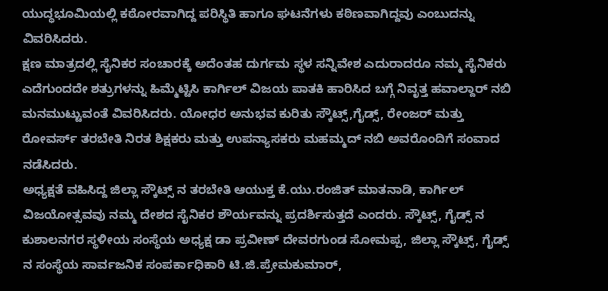ಯುದ್ಧಭೂಮಿಯಲ್ಲಿ ಕಠೋರವಾಗಿದ್ದ ಪರಿಸ್ಥಿತಿ ಹಾಗೂ ಘಟನೆಗಳು ಕಠಿಣವಾಗಿದ್ದವು ಎಂಬುದನ್ನು ವಿವರಿಸಿದರು.
ಕ್ಷಣ ಮಾತ್ರದಲ್ಲಿ ಸೈನಿಕರ ಸಂಚಾರಕ್ಕೆ ಅದೆಂತಹ ದುರ್ಗಮ ಸ್ಥಳ ಸನ್ನಿವೇಶ ಎದುರಾದರೂ ನಮ್ಮ ಸೈನಿಕರು ಎದೆಗುಂದದೇ ಶತ್ರುಗಳನ್ನು ಹಿಮ್ಮೆಟ್ಟಿಸಿ ಕಾರ್ಗಿಲ್ ವಿಜಯ ಪಾತಕಿ ಹಾರಿಸಿದ ಬಗ್ಗೆ ನಿವೃತ್ತ ಹವಾಲ್ದಾರ್ ನಬಿ ಮನಮುಟ್ಟುವಂತೆ ವಿವರಿಸಿದರು. ಯೋಧರ ಅನುಭವ ಕುರಿತು ಸ್ಕೌಟ್ಸ್,ಗೈಡ್ಸ್, ರೇಂಜರ್ ಮತ್ತು ರೋವರ್ಸ್ ತರಬೇತಿ ನಿರತ ಶಿಕ್ಷಕರು ಮತ್ತು ಉಪನ್ಯಾಸಕರು ಮಹಮ್ಮದ್ ನಬಿ ಅವರೊಂದಿಗೆ ಸಂವಾದ ನಡೆಸಿದರು.
ಅಧ್ಯಕ್ಷತೆ ವಹಿಸಿದ್ದ ಜಿಲ್ಲಾ ಸ್ಕೌಟ್ಸ್ ನ ತರಬೇತಿ ಆಯುಕ್ತ ಕೆ.ಯು.ರಂಜಿತ್ ಮಾತನಾಡಿ, ಕಾರ್ಗಿಲ್ ವಿಜಯೋತ್ಸವವು ನಮ್ಮ ದೇಶದ ಸೈನಿಕರ ಶೌರ್ಯವನ್ನು ಪ್ರದರ್ಶಿಸುತ್ತದೆ ಎಂದರು. ಸ್ಕೌಟ್ಸ್, ಗೈಡ್ಸ್ ನ ಕುಶಾಲನಗರ ಸ್ಥಳೀಯ ಸಂಸ್ಥೆಯ ಅಧ್ಯಕ್ಷ ಡಾ ಪ್ರವೀಣ್ ದೇವರಗುಂಡ ಸೋಮಪ್ಪ, ಜಿಲ್ಲಾ ಸ್ಕೌಟ್ಸ್, ಗೈಡ್ಸ್ ನ ಸಂಸ್ಥೆಯ ಸಾರ್ವಜನಿಕ ಸಂಪರ್ಕಾಧಿಕಾರಿ ಟಿ.ಜಿ.ಪ್ರೇಮಕುಮಾರ್,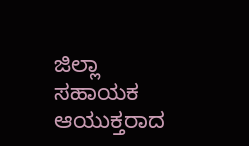ಜಿಲ್ಲಾ ಸಹಾಯಕ ಆಯುಕ್ತರಾದ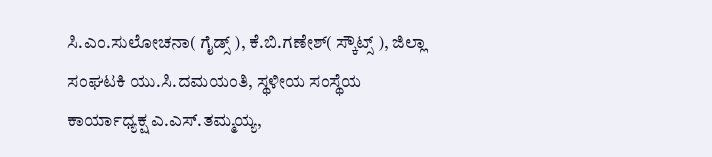ಸಿ.ಎಂ.ಸುಲೋಚನಾ( ಗೈಡ್ಸ್ ), ಕೆ.ಬಿ.ಗಣೇಶ್( ಸ್ಕೌಟ್ಸ್ ), ಜಿಲ್ಲಾ ಸಂಘಟಕಿ ಯು.ಸಿ.ದಮಯಂತಿ, ಸ್ಥಳೀಯ ಸಂಸ್ಥೆಯ ಕಾರ್ಯಾಧ್ಯಕ್ಷ ಎ.ಎಸ್.ತಮ್ಮಯ್ಯ,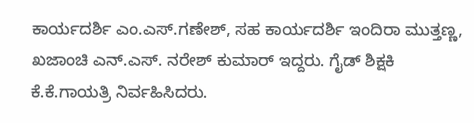ಕಾರ್ಯದರ್ಶಿ ಎಂ.ಎಸ್.ಗಣೇಶ್, ಸಹ ಕಾರ್ಯದರ್ಶಿ ಇಂದಿರಾ ಮುತ್ತಣ್ಣ, ಖಜಾಂಚಿ ಎನ್.ಎಸ್. ನರೇಶ್ ಕುಮಾರ್ ಇದ್ದರು. ಗೈಡ್ ಶಿಕ್ಷಕಿ ಕೆ.ಕೆ.ಗಾಯತ್ರಿ ನಿರ್ವಹಿಸಿದರು.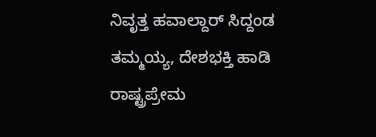ನಿವೃತ್ತ ಹವಾಲ್ದಾರ್ ಸಿದ್ದಂಡ ತಮ್ಮಯ್ಯ, ದೇಶಭಕ್ತಿ ಹಾಡಿ ರಾಷ್ಟ್ರಪ್ರೇಮ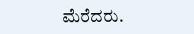ಮೆರೆದರು.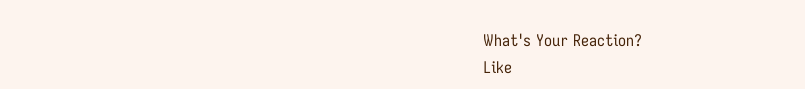What's Your Reaction?
Like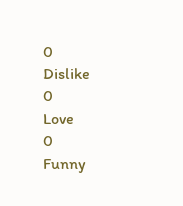0
Dislike
0
Love
0
Funny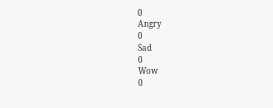0
Angry
0
Sad
0
Wow
0